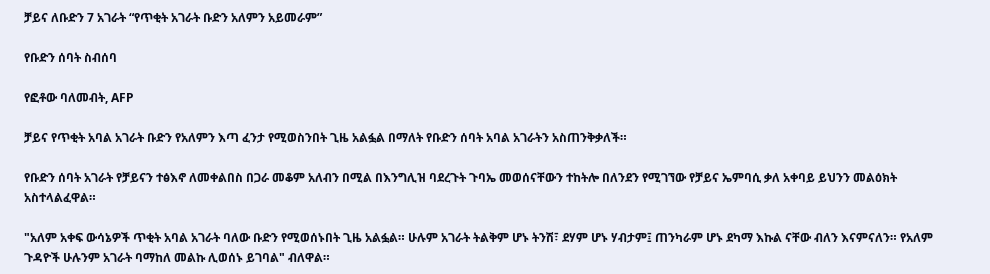ቻይና ለቡድን 7 አገራት “የጥቂት አገራት ቡድን አለምን አይመራም”

የቡድን ሰባት ስብሰባ

የፎቶው ባለመብት, AFP

ቻይና የጥቂት አባል አገራት ቡድን የአለምን እጣ ፈንታ የሚወስንበት ጊዜ አልፏል በማለት የቡድን ሰባት አባል አገራትን አስጠንቅቃለች።

የቡድን ሰባት አገራት የቻይናን ተፅእኖ ለመቀልበስ በጋራ መቆም አለብን በሚል በእንግሊዝ ባደረጉት ጉባኤ መወሰናቸውን ተከትሎ በለንደን የሚገኘው የቻይና ኤምባሲ ቃለ አቀባይ ይህንን መልዕክት አስተላልፈዋል።

"አለም አቀፍ ውሳኔዎች ጥቂት አባል አገራት ባለው ቡድን የሚወሰኑበት ጊዜ አልፏል። ሁሉም አገራት ትልቅም ሆኑ ትንሽ፣ ደሃም ሆኑ ሃብታም፤ ጠንካራም ሆኑ ደካማ እኩል ናቸው ብለን እናምናለን። የአለም ጉዳዮች ሁሉንም አገራት ባማከለ መልኩ ሊወሰኑ ይገባል" ብለዋል።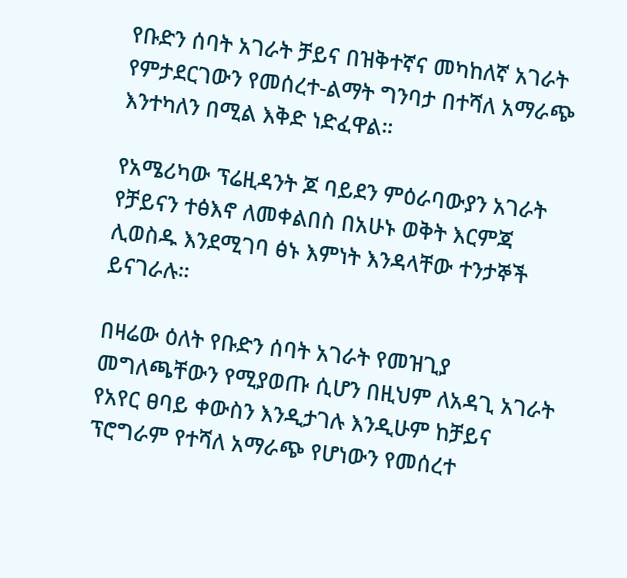የቡድን ሰባት አገራት ቻይና በዝቅተኛና መካከለኛ አገራት የምታደርገውን የመሰረተ-ልማት ግንባታ በተሻለ አማራጭ እንተካለን በሚል እቅድ ነድፈዋል።

የአሜሪካው ፕሬዚዳንት ጆ ባይደን ምዕራባውያን አገራት የቻይናን ተፅእኖ ለመቀልበስ በአሁኑ ወቅት እርምጃ ሊወስዱ እንደሚገባ ፅኑ እምነት እንዳላቸው ተንታኞች ይናገራሉ።

በዛሬው ዕለት የቡድን ሰባት አገራት የመዝጊያ መግለጫቸውን የሚያወጡ ሲሆን በዚህም ለአዳጊ አገራት የአየር ፀባይ ቀውስን እንዲታገሉ እንዲሁም ከቻይና ፕሮግራም የተሻለ አማራጭ የሆነውን የመሰረተ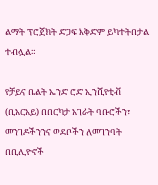ልማት ፕሮጀክት ድጋፍ እቅድም ይካተትበታል ተብሏል።

የቻይና ቤልት ኤንድ ሮድ ኢንሺየቲቭ (ቢአርአይ) በበርካታ አገራት ባቡሮችን፣ መንገዶችንንና ወደቦችን ለመገንባት በቢሊዮኖች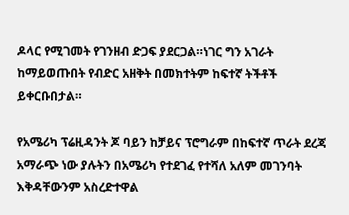ዶላር የሚገመት የገንዘብ ድጋፍ ያደርጋል።ነገር ግን አገራት ከማይወጡበት የብድር አዘቅት በመክተትም ከፍተኛ ትችቶች ይቀርቡበታል።

የአሜሪካ ፕሬዚዳንት ጆ ባይን ከቻይና ፕሮግራም በከፍተኛ ጥራት ደረጃ አማራጭ ነው ያሉትን በአሜሪካ የተደገፈ የተሻለ አለም መገንባት እቅዳቸውንም አስረድተዋል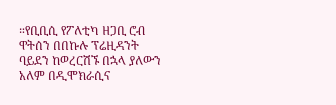።የቢቢሲ የፖለቲካ ዘጋቢ ሮብ ዋትሰን በበኩሉ ፕሬዚዳንት ባይደን ከወረርሽኙ በኋላ ያለውን አለም በዲሞክራሲና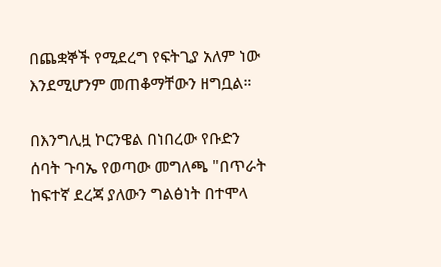በጨቋኞች የሚደረግ የፍትጊያ አለም ነው እንደሚሆንም መጠቆማቸውን ዘግቧል።

በእንግሊዟ ኮርንዌል በነበረው የቡድን ሰባት ጉባኤ የወጣው መግለጫ "በጥራት ከፍተኛ ደረጃ ያለውን ግልፅነት በተሞላ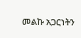መልኩ አጋርነትን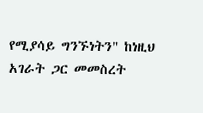የሚያሳይ ግንኙነትን" ከነዚህ አገራት ጋር መመስረት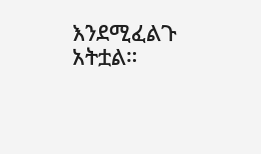እንደሚፈልጉ አትቷል።